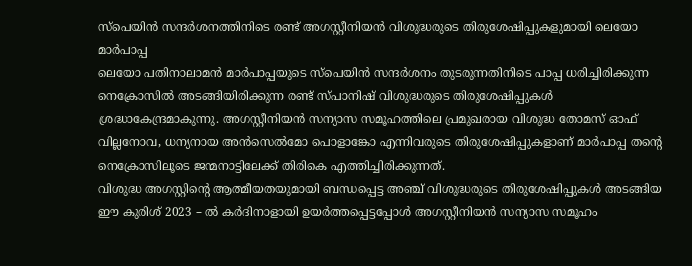സ്പെയിൻ സന്ദർശനത്തിനിടെ രണ്ട് അഗസ്റ്റീനിയൻ വിശുദ്ധരുടെ തിരുശേഷിപ്പുകളുമായി ലെയോ മാർപാപ്പ
ലെയോ പതിനാലാമൻ മാർപാപ്പയുടെ സ്പെയിൻ സന്ദർശനം തുടരുന്നതിനിടെ പാപ്പ ധരിച്ചിരിക്കുന്ന നെക്രോസിൽ അടങ്ങിയിരിക്കുന്ന രണ്ട് സ്പാനിഷ് വിശുദ്ധരുടെ തിരുശേഷിപ്പുകൾ ശ്രദ്ധാകേന്ദ്രമാകുന്നു. അഗസ്റ്റീനിയൻ സന്യാസ സമൂഹത്തിലെ പ്രമുഖരായ വിശുദ്ധ തോമസ് ഓഫ് വില്ലനോവ, ധന്യനായ അൻസെൽമോ പൊളാങ്കോ എന്നിവരുടെ തിരുശേഷിപ്പുകളാണ് മാർപാപ്പ തന്റെ നെക്രോസിലൂടെ ജന്മനാട്ടിലേക്ക് തിരികെ എത്തിച്ചിരിക്കുന്നത്.
വിശുദ്ധ അഗസ്റ്റിന്റെ ആത്മീയതയുമായി ബന്ധപ്പെട്ട അഞ്ച് വിശുദ്ധരുടെ തിരുശേഷിപ്പുകൾ അടങ്ങിയ ഈ കുരിശ് 2023 – ൽ കർദിനാളായി ഉയർത്തപ്പെട്ടപ്പോൾ അഗസ്റ്റീനിയൻ സന്യാസ സമൂഹം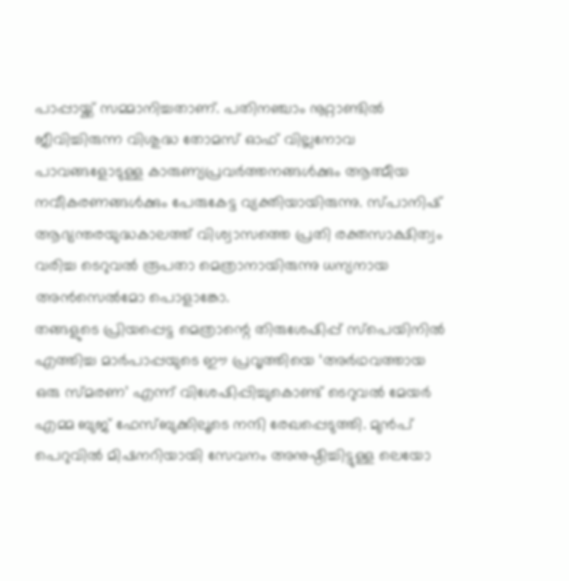പാപ്പായ്ക്ക് സമ്മാനിച്ചതാണ്. പതിനഞ്ചാം നൂറ്റാണ്ടിൽ ജീവിച്ചിരുന്ന വിശുദ്ധ തോമസ് ഓഫ് വില്ലനോവ പാവങ്ങളോടുള്ള കാരുണ്യപ്രവർത്തനങ്ങൾക്കും ആത്മീയ നവീകരണങ്ങൾക്കും പേരുകേട്ട വ്യക്തിയായിരുന്നു. സ്പാനിഷ് ആഭ്യന്തരയുദ്ധകാലത്ത് വിശ്വാസത്തെ പ്രതി രക്തസാക്ഷിത്വം വരിച്ച ടെറുവൽ രൂപതാ മെത്രാനായിരുന്നു ധന്യനായ അൻസെൽമോ പൊളാങ്കോ.
തങ്ങളുടെ പ്രിയപ്പെട്ട മെത്രാന്റെ തിരുശേഷിപ്പ് സ്പെയിനിൽ എത്തിച്ച മാർപാപ്പയുടെ ഈ പ്രവൃത്തിയെ ‘അർഥവത്തായ ഒരു സ്മരണ’ എന്ന് വിശേഷിപ്പിച്ചുകൊണ്ട് ടെറുവൽ മേയർ എമ്മ ബുജ് ഫേസ്ബുക്കിലൂടെ നന്ദി രേഖപ്പെടുത്തി. മുൻപ് പെറുവിൽ മിഷനറിയായി സേവനം അനുഷ്ഠിച്ചിട്ടുള്ള ലെയോ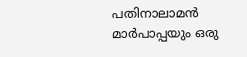പതിനാലാമൻ മാർപാപ്പയും ഒരു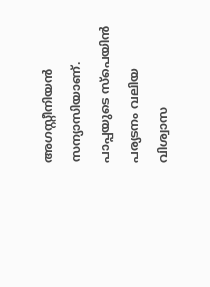അഗസ്റ്റീനിയൻ സന്യാസിയാണ്. പാപ്പയുടെ സ്പെയിൻ പര്യടനം വലിയ വിശ്വാസ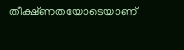തീക്ഷ്ണതയോടെയാണ്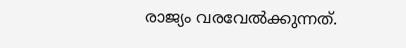രാജ്യം വരവേൽക്കുന്നത്.